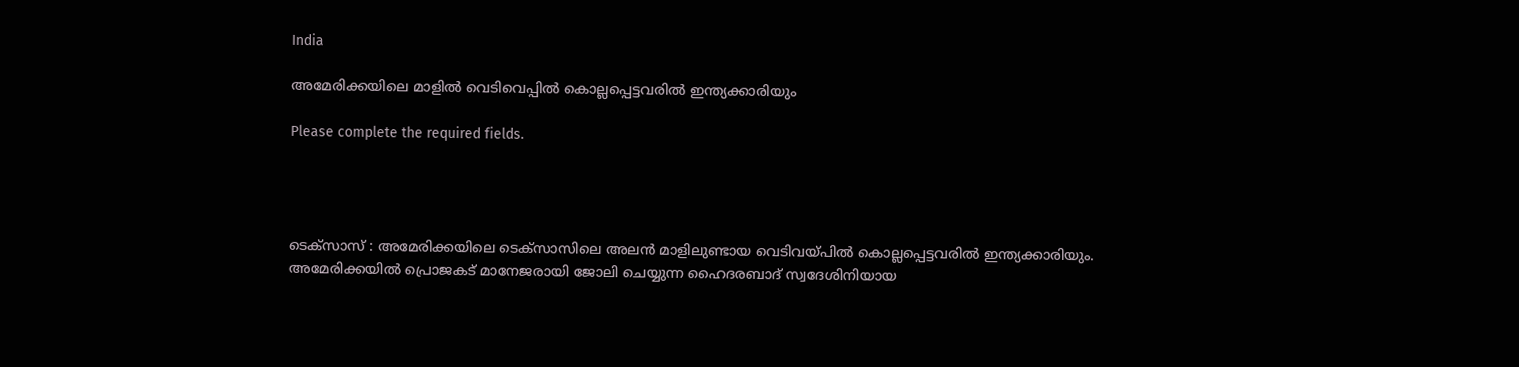India

അമേരിക്കയിലെ മാളിൽ വെടിവെപ്പിൽ കൊല്ലപ്പെട്ടവരിൽ ഇന്ത്യക്കാരിയും

Please complete the required fields.




ടെക്സാസ് : അമേരിക്കയിലെ ടെക്സാസിലെ അലന്‍ മാളിലുണ്ടായ വെടിവയ്പില്‍ കൊല്ലപ്പെട്ടവരില്‍ ഇന്ത്യക്കാരിയും. അമേരിക്കയില്‍ പ്രൊജകട് മാനേജരായി ജോലി ചെയ്യുന്ന ഹൈദരബാദ് സ്വദേശിനിയായ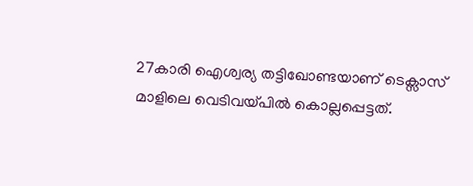27കാരി ഐശ്വര്യ തട്ടിഖോണ്ടയാണ് ടെക്സാസ് മാളിലെ വെടിവയ്പില്‍ കൊല്ലപ്പെട്ടത്.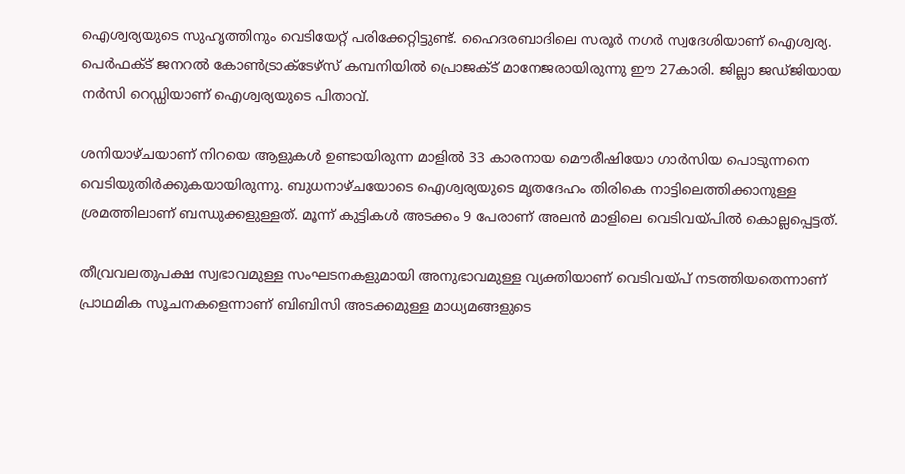ഐശ്വര്യയുടെ സുഹൃത്തിനും വെടിയേറ്റ് പരിക്കേറ്റിട്ടുണ്ട്. ഹൈദരബാദിലെ സരൂര്‍ നഗര്‍ സ്വദേശിയാണ് ഐശ്വര്യ. പെര്‍ഫക്ട് ജനറല്‍ കോണ്‍ട്രാക്ടേഴ്സ് കമ്പനിയില്‍ പ്രൊജക്ട് മാനേജരായിരുന്നു ഈ 27കാരി. ജില്ലാ ജഡ്ജിയായ നര്‍സി റെഡ്ഡിയാണ് ഐശ്വര്യയുടെ പിതാവ്.

ശനിയാഴ്ചയാണ് നിറയെ ആളുകള്‍ ഉണ്ടായിരുന്ന മാളില്‍ 33 കാരനായ മൌരീഷിയോ ഗാര്‍സിയ പൊടുന്നനെ വെടിയുതിര്‍ക്കുകയായിരുന്നു. ബുധനാഴ്ചയോടെ ഐശ്വര്യയുടെ മൃതദേഹം തിരികെ നാട്ടിലെത്തിക്കാനുള്ള ശ്രമത്തിലാണ് ബന്ധുക്കളുള്ളത്. മൂന്ന് കുട്ടികള്‍ അടക്കം 9 പേരാണ് അലന്‍ മാളിലെ വെടിവയ്പില്‍ കൊല്ലപ്പെട്ടത്.

തീവ്രവലതുപക്ഷ സ്വഭാവമുള്ള സംഘടനകളുമായി അനുഭാവമുള്ള വ്യക്തിയാണ് വെടിവയ്പ് നടത്തിയതെന്നാണ് പ്രാഥമിക സൂചനകളെന്നാണ് ബിബിസി അടക്കമുള്ള മാധ്യമങ്ങളുടെ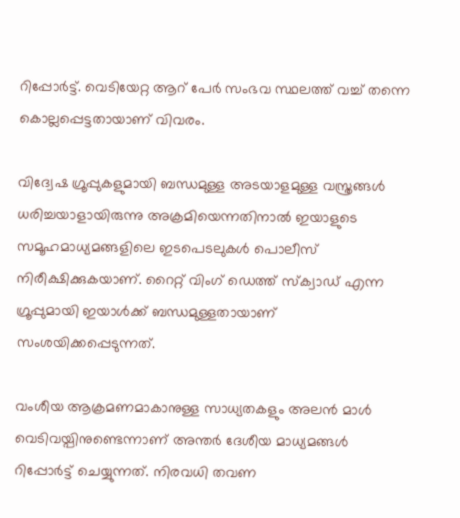റിപ്പോര്‍ട്ട്. വെടിയേറ്റ ആറ് പേര്‍ സംഭവ സ്ഥലത്ത് വച്ച് തന്നെ കൊല്ലപ്പെട്ടതായാണ് വിവരം.

വിദ്വേഷ ഗ്രൂപ്പുകളുമായി ബന്ധമുള്ള അടയാളമുള്ള വസ്ത്രങ്ങള്‍ ധരിച്ചയാളായിരുന്നു അക്രമിയെന്നതിനാല്‍ ഇയാളുടെ സമൂഹമാധ്യമങ്ങളിലെ ഇടപെടലുകള്‍ പൊലീസ് നിരീക്ഷിക്കുകയാണ്. റൈറ്റ് വിംഗ് ഡെത്ത് സ്ക്വാഡ് എന്ന ഗ്രൂപ്പുമായി ഇയാള്‍ക്ക് ബന്ധമുള്ളതായാണ് സംശയിക്കപ്പെടുന്നത്.

വംശീയ ആക്രമണമാകാനുള്ള സാധ്യതകളും അലന്‍ മാള്‍ വെടിവയ്പിനുണ്ടെന്നാണ് അന്തര്‍ ദേശീയ മാധ്യമങ്ങള്‍ റിപ്പോര്‍ട്ട് ചെയ്യുന്നത്. നിരവധി തവണ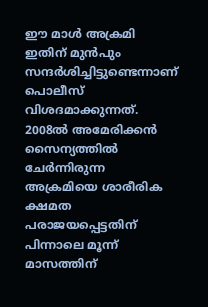ഈ മാള്‍ അക്രമി ഇതിന് മുന്‍പും സന്ദര്‍ശിച്ചിട്ടുണ്ടെന്നാണ് പൊലീസ് വിശദമാക്കുന്നത്. 2008ല്‍ അമേരിക്കന്‍ സൈന്യത്തില്‍ ചേര്‍ന്നിരുന്ന അക്രമിയെ ശാരീരിക ക്ഷമത പരാജയപ്പെട്ടതിന് പിന്നാലെ മൂന്ന് മാസത്തിന്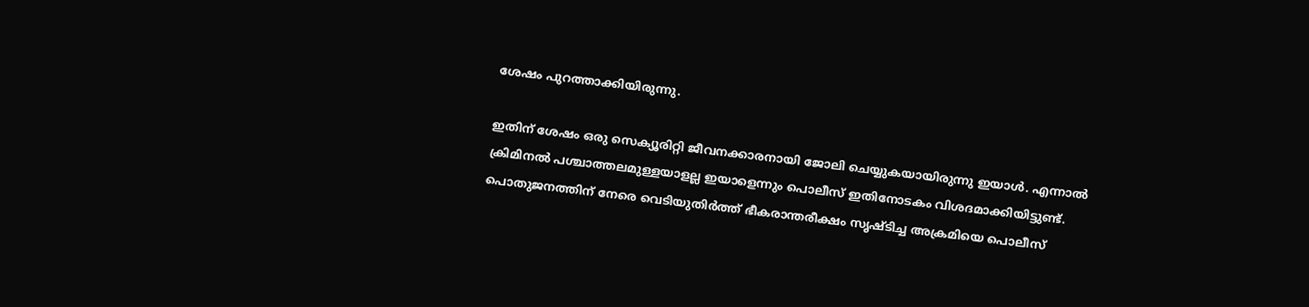ശേഷം പുറത്താക്കിയിരുന്നു.

ഇതിന് ശേഷം ഒരു സെക്യൂരിറ്റി ജീവനക്കാരനായി ജോലി ചെയ്യുകയായിരുന്നു ഇയാള്‍. എന്നാല്‍ ക്രിമിനല്‍ പശ്ചാത്തലമുള്ളയാളല്ല ഇയാളെന്നും പൊലീസ് ഇതിനോടകം വിശദമാക്കിയിട്ടുണ്ട്. പൊതുജനത്തിന് നേരെ വെടിയുതിർത്ത് ഭീകരാന്തരീക്ഷം സൃഷ്ടിച്ച അക്രമിയെ പൊലീസ്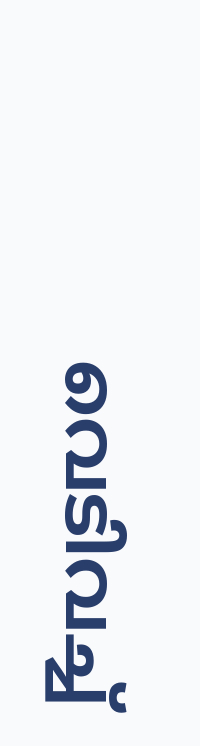വെടിവച്ച്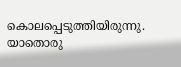കൊലപ്പെടുത്തിയിരുന്നു. യാതൊരു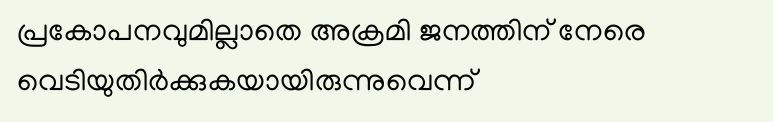പ്രകോപനവുമില്ലാതെ അക്രമി ജനത്തിന് നേരെ വെടിയുതിർക്കുകയായിരുന്നുവെന്ന്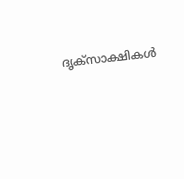ദൃക്സാക്ഷികൾ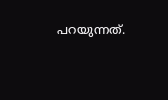പറയുന്നത്.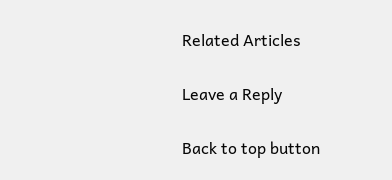Related Articles

Leave a Reply

Back to top button